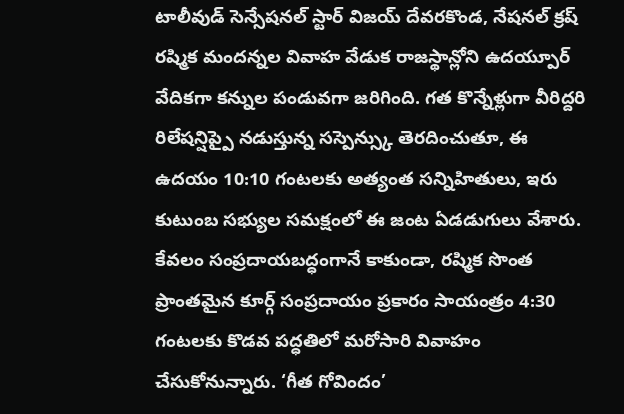టాలీవుడ్ సెన్సేషనల్ స్టార్ విజయ్ దేవరకొండ, నేషనల్ క్రష్ రష్మిక మందన్నల వివాహ వేడుక రాజస్థాన్లోని ఉదయ్పూర్ వేదికగా కన్నుల పండువగా జరిగింది. గత కొన్నేళ్లుగా వీరిద్దరి రిలేషన్షిప్పై నడుస్తున్న సస్పెన్స్కు తెరదించుతూ, ఈ ఉదయం 10:10 గంటలకు అత్యంత సన్నిహితులు, ఇరు కుటుంబ సభ్యుల సమక్షంలో ఈ జంట ఏడడుగులు వేశారు. కేవలం సంప్రదాయబద్ధంగానే కాకుండా, రష్మిక సొంత ప్రాంతమైన కూర్గ్ సంప్రదాయం ప్రకారం సాయంత్రం 4:30 గంటలకు కొడవ పద్ధతిలో మరోసారి వివాహం చేసుకోనున్నారు. ‘గీత గోవిందం’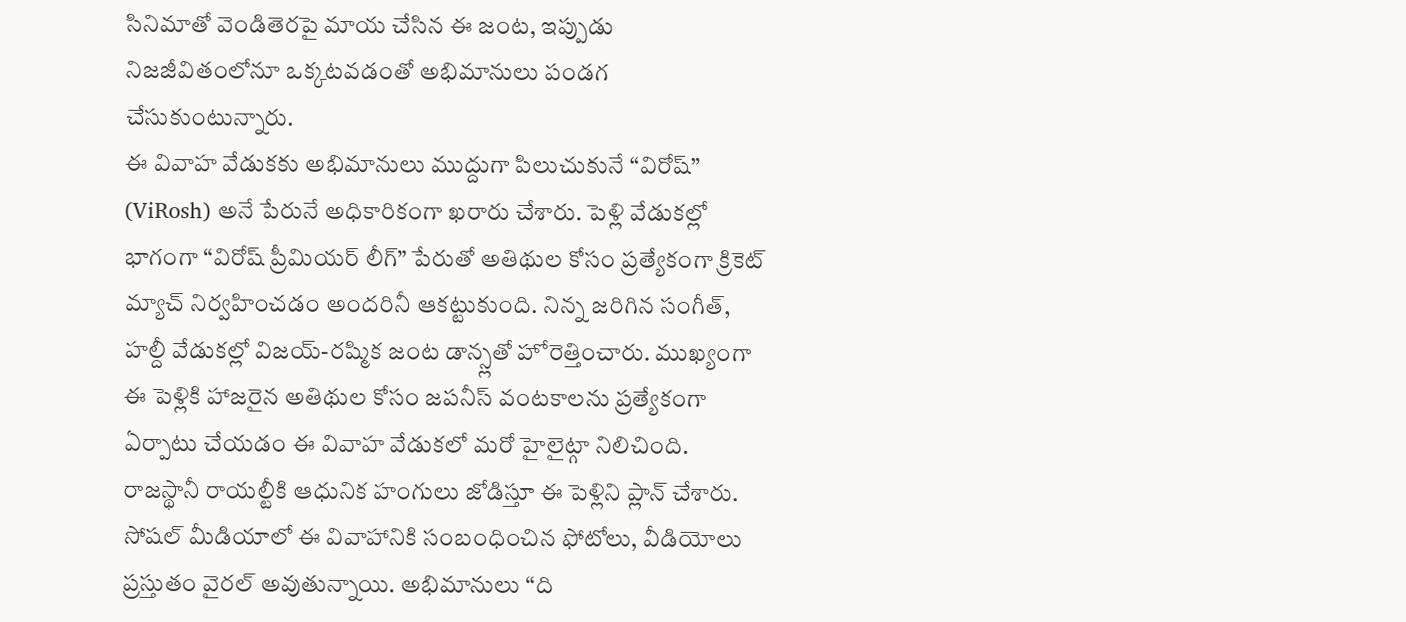సినిమాతో వెండితెరపై మాయ చేసిన ఈ జంట, ఇప్పుడు నిజజీవితంలోనూ ఒక్కటవడంతో అభిమానులు పండగ చేసుకుంటున్నారు.
ఈ వివాహ వేడుకకు అభిమానులు ముద్దుగా పిలుచుకునే “విరోష్” (ViRosh) అనే పేరునే అధికారికంగా ఖరారు చేశారు. పెళ్లి వేడుకల్లో భాగంగా “విరోష్ ప్రీమియర్ లీగ్” పేరుతో అతిథుల కోసం ప్రత్యేకంగా క్రికెట్ మ్యాచ్ నిర్వహించడం అందరినీ ఆకట్టుకుంది. నిన్న జరిగిన సంగీత్, హల్దీ వేడుకల్లో విజయ్-రష్మిక జంట డాన్స్లతో హోరెత్తించారు. ముఖ్యంగా ఈ పెళ్లికి హాజరైన అతిథుల కోసం జపనీస్ వంటకాలను ప్రత్యేకంగా ఏర్పాటు చేయడం ఈ వివాహ వేడుకలో మరో హైలైట్గా నిలిచింది. రాజస్థానీ రాయల్టీకి ఆధునిక హంగులు జోడిస్తూ ఈ పెళ్లిని ప్లాన్ చేశారు.
సోషల్ మీడియాలో ఈ వివాహానికి సంబంధించిన ఫోటోలు, వీడియోలు ప్రస్తుతం వైరల్ అవుతున్నాయి. అభిమానులు “ది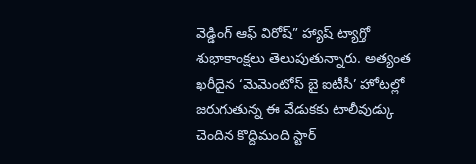వెడ్డింగ్ ఆఫ్ విరోష్” హ్యాష్ ట్యాగ్తో శుభాకాంక్షలు తెలుపుతున్నారు. అత్యంత ఖరీదైన ‘మెమెంటోస్ బై ఐటీసీ’ హోటల్లో జరుగుతున్న ఈ వేడుకకు టాలీవుడ్కు చెందిన కొద్దిమంది స్టార్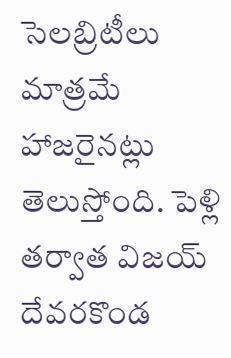సెలబ్రిటీలు మాత్రమే హాజరైనట్లు తెలుస్తోంది. పెళ్లి తర్వాత విజయ్ దేవరకొండ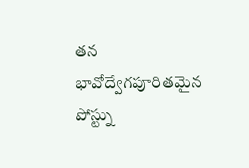తన భావోద్వేగపూరితమైన పోస్ట్ను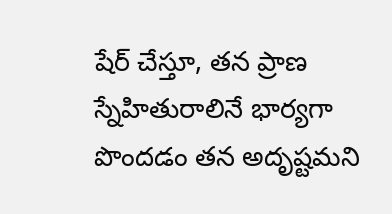షేర్ చేస్తూ, తన ప్రాణ స్నేహితురాలినే భార్యగా పొందడం తన అదృష్టమని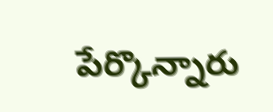పేర్కొన్నారు